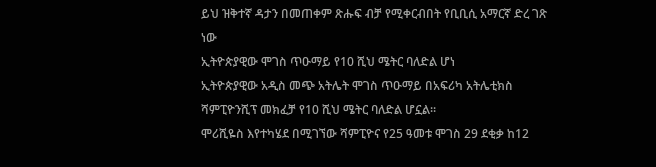ይህ ዝቅተኛ ዳታን በመጠቀም ጽሑፍ ብቻ የሚቀርብበት የቢቢሲ አማርኛ ድረ ገጽ ነው
ኢትዮጵያዊው ሞገስ ጥዑማይ የ10 ሺህ ሜትር ባለድል ሆነ
ኢትዮጵያዊው አዲስ መጭ አትሌት ሞገስ ጥዑማይ በአፍሪካ አትሌቲክስ ሻምፒዮንሺፕ መክፈቻ የ10 ሺህ ሜትር ባለድል ሆኗል።
ሞሪሺዬስ እየተካሄደ በሚገኘው ሻምፒዮና የ25 ዓመቱ ሞገስ 29 ደቂቃ ከ12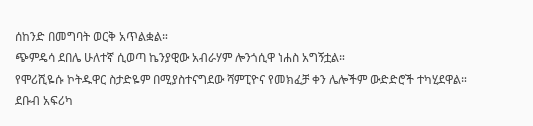ሰከንድ በመግባት ወርቅ አጥልቋል።
ጭምዴሳ ደበሌ ሁለተኛ ሲወጣ ኬንያዊው አብራሃም ሎንጎሲዋ ነሐስ አግኝቷል።
የሞሪሺዬሱ ኮትዱዋር ስታድዬም በሚያስተናግደው ሻምፒዮና የመክፈቻ ቀን ሌሎችም ውድድሮች ተካሂደዋል።
ደቡብ አፍሪካ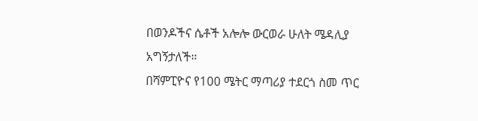በወንዶችና ሴቶች አሎሎ ውርወራ ሁለት ሜዳሊያ አግኝታለች።
በሻምፒዮና የ100 ሜትር ማጣሪያ ተደርጎ ስመ ጥር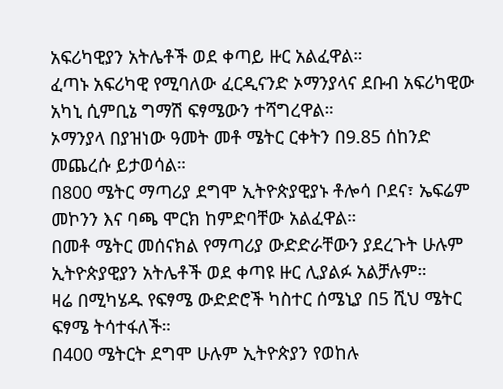አፍሪካዊያን አትሌቶች ወደ ቀጣይ ዙር አልፈዋል።
ፈጣኑ አፍሪካዊ የሚባለው ፈርዲናንድ ኦማንያላና ደቡብ አፍሪካዊው አካኒ ሲምቢኔ ግማሽ ፍፃሜውን ተሻግረዋል።
ኦማንያላ በያዝነው ዓመት መቶ ሜትር ርቀትን በ9.85 ሰከንድ መጨረሱ ይታወሳል።
በ800 ሜትር ማጣሪያ ደግሞ ኢትዮጵያዊያኑ ቶሎሳ ቦደና፣ ኤፍሬም መኮንን እና ባጫ ሞርክ ከምድባቸው አልፈዋል።
በመቶ ሜትር መሰናክል የማጣሪያ ውድድራቸውን ያደረጉት ሁሉም ኢትዮጵያዊያን አትሌቶች ወደ ቀጣዩ ዙር ሊያልፉ አልቻሉም።
ዛሬ በሚካሄዱ የፍፃሜ ውድድሮች ካስተር ሰሜኒያ በ5 ሺህ ሜትር ፍፃሜ ትሳተፋለች።
በ400 ሜትርት ደግሞ ሁሉም ኢትዮጵያን የወከሉ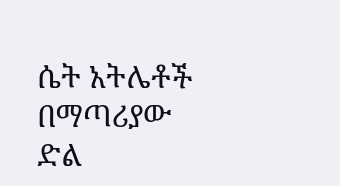ሴት አትሌቶች በማጣሪያው ድል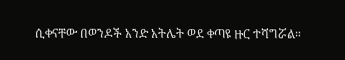ሲቀናቸው በወንዶች አንድ አትሌት ወደ ቀጣዩ ዙር ተሻግሯል።